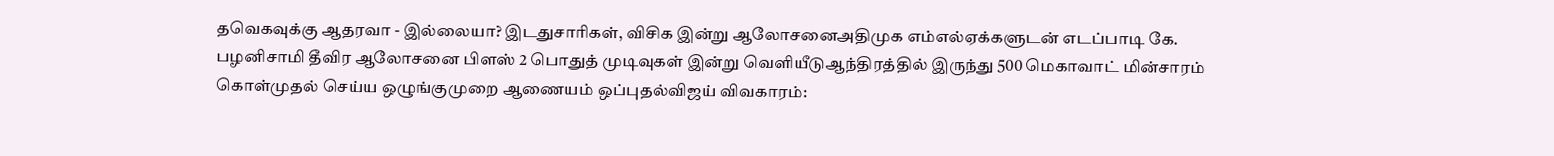தவெகவுக்கு ஆதரவா - இல்லையா? இடதுசாரிகள், விசிக இன்று ஆலோசனைஅதிமுக எம்எல்ஏக்களுடன் எடப்பாடி கே. பழனிசாமி தீவிர ஆலோசனை பிளஸ் 2 பொதுத் முடிவுகள் இன்று வெளியீடுஆந்திரத்தில் இருந்து 500 மெகாவாட் மின்சாரம் கொள்முதல் செய்ய ஒழுங்குமுறை ஆணையம் ஒப்புதல்விஜய் விவகாரம்: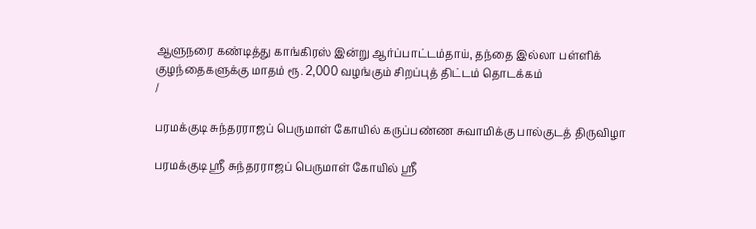ஆளுநரை கண்டித்து காங்கிரஸ் இன்று ஆர்ப்பாட்டம்தாய், தந்தை இல்லா பள்ளிக் குழந்தைகளுக்கு மாதம் ரூ. 2,000 வழங்கும் சிறப்புத் திட்டம் தொடக்கம்
/

பரமக்குடி சுந்தரராஜப் பெருமாள் கோயில் கருப்பண்ண சுவாமிக்கு பால்குடத் திருவிழா

பரமக்குடி ஸ்ரீ சுந்தரராஜப் பெருமாள் கோயில் ஸ்ரீ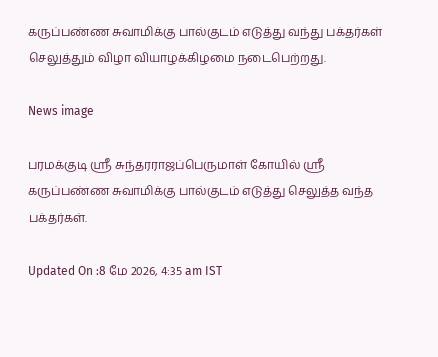கருப்பண்ண சுவாமிக்கு பால்குடம் எடுத்து வந்து பக்தர்கள் செலுத்தும் விழா வியாழக்கிழமை நடைபெற்றது.

News image

பரமக்குடி ஸ்ரீ சுந்தரராஜப்பெருமாள் கோயில் ஸ்ரீ கருப்பண்ண சுவாமிக்கு பால்குடம் எடுத்து செலுத்த வந்த பக்தர்கள்.

Updated On :8 மே 2026, 4:35 am IST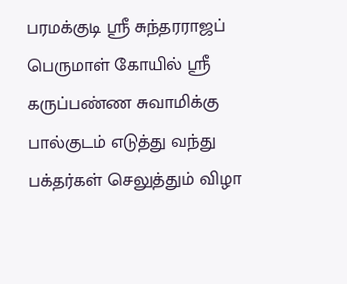பரமக்குடி ஸ்ரீ சுந்தரராஜப் பெருமாள் கோயில் ஸ்ரீ கருப்பண்ண சுவாமிக்கு பால்குடம் எடுத்து வந்து பக்தர்கள் செலுத்தும் விழா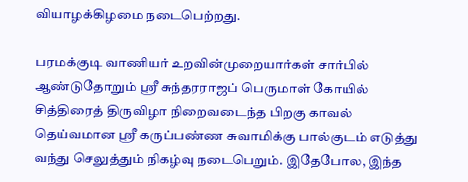வியாழக்கிழமை நடைபெற்றது.

பரமக்குடி வாணியர் உறவின்முறையார்கள் சார்பில் ஆண்டுதோறும் ஸ்ரீ சுந்தரராஜப் பெருமாள் கோயில் சித்திரைத் திருவிழா நிறைவடைந்த பிறகு காவல் தெய்வமான ஸ்ரீ கருப்பண்ண சுவாமிக்கு பால்குடம் எடுத்து வந்து செலுத்தும் நிகழ்வு நடைபெறும். இதேபோல, இந்த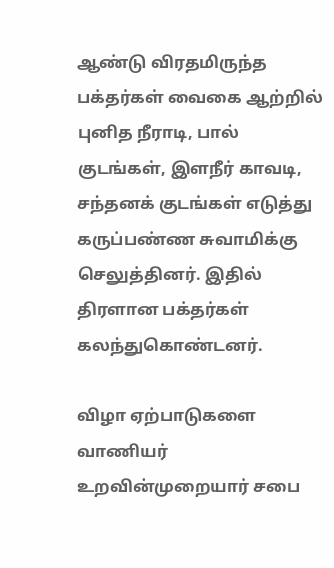ஆண்டு விரதமிருந்த பக்தர்கள் வைகை ஆற்றில் புனித நீராடி, பால் குடங்கள், இளநீர் காவடி, சந்தனக் குடங்கள் எடுத்து கருப்பண்ண சுவாமிக்கு செலுத்தினர். இதில் திரளான பக்தர்கள் கலந்துகொண்டனர்.

விழா ஏற்பாடுகளை வாணியர் உறவின்முறையார் சபை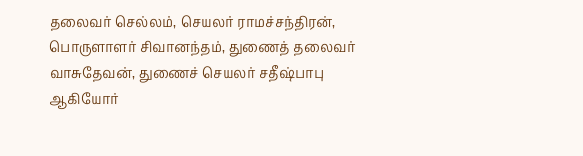தலைவர் செல்லம், செயலர் ராமச்சந்திரன், பொருளாளர் சிவானந்தம், துணைத் தலைவர் வாசுதேவன், துணைச் செயலர் சதீஷ்பாபு ஆகியோர்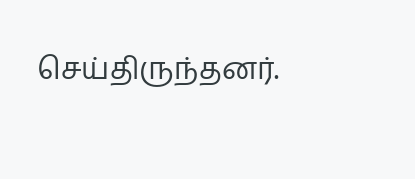செய்திருந்தனர்.